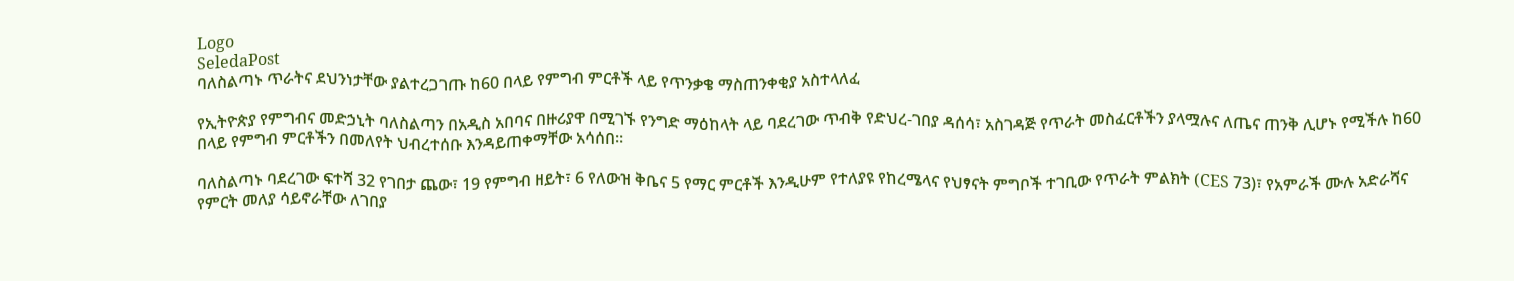Logo
SeledaPost
ባለስልጣኑ ጥራትና ደህንነታቸው ያልተረጋገጡ ከ60 በላይ የምግብ ምርቶች ላይ የጥንቃቄ ማስጠንቀቂያ አስተላለፈ

የኢትዮጵያ የምግብና መድኃኒት ባለስልጣን በአዲስ አበባና በዙሪያዋ በሚገኙ የንግድ ማዕከላት ላይ ባደረገው ጥብቅ የድህረ-ገበያ ዳሰሳ፣ አስገዳጅ የጥራት መስፈርቶችን ያላሟሉና ለጤና ጠንቅ ሊሆኑ የሚችሉ ከ60 በላይ የምግብ ምርቶችን በመለየት ህብረተሰቡ እንዳይጠቀማቸው አሳሰበ።

ባለስልጣኑ ባደረገው ፍተሻ 32 የገበታ ጨው፣ 19 የምግብ ዘይት፣ 6 የለውዝ ቅቤና 5 የማር ምርቶች እንዲሁም የተለያዩ የከረሜላና የህፃናት ምግቦች ተገቢው የጥራት ምልክት (CES 73)፣ የአምራች ሙሉ አድራሻና የምርት መለያ ሳይኖራቸው ለገበያ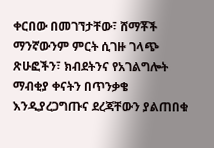ቀርበው በመገኘታቸው፣ ሸማቾች ማንኛውንም ምርት ሲገዙ ገላጭ ጽሁፎችን፣ ክብደትንና የአገልግሎት ማብቂያ ቀናትን በጥንቃቄ እንዲያረጋግጡና ደረጃቸውን ያልጠበቁ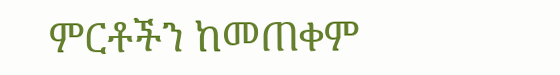ምርቶችን ከመጠቀም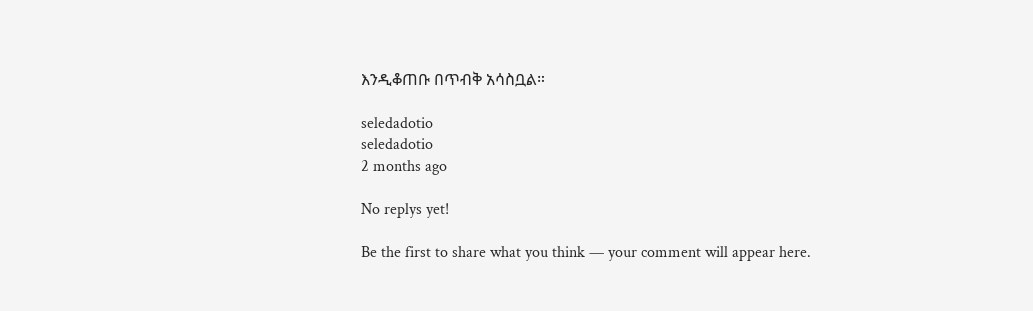እንዲቆጠቡ በጥብቅ አሳስቧል።

seledadotio
seledadotio
2 months ago

No replys yet!

Be the first to share what you think — your comment will appear here.